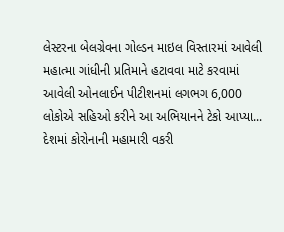લેસ્ટરના બેલગ્રેવના ગોલ્ડન માઇલ વિસ્તારમાં આવેલી મહાત્મા ગાંધીની પ્રતિમાને હટાવવા માટે કરવામાં આવેલી ઓનલાઈન પીટીશનમાં લગભગ 6,000 લોકોએ સહિઓ કરીને આ અભિયાનને ટેકો આપ્યા...
દેશમાં કોરોનાની મહામારી વકરી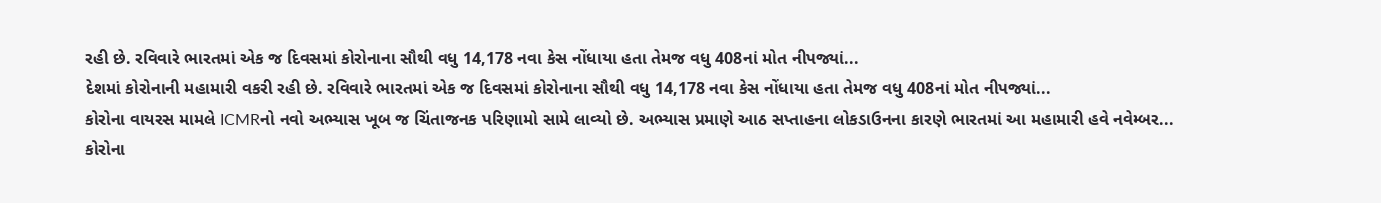રહી છે. રવિવારે ભારતમાં એક જ દિવસમાં કોરોનાના સૌથી વધુ 14,178 નવા કેસ નોંધાયા હતા તેમજ વધુ 408નાં મોત નીપજ્યાં...
દેશમાં કોરોનાની મહામારી વકરી રહી છે. રવિવારે ભારતમાં એક જ દિવસમાં કોરોનાના સૌથી વધુ 14,178 નવા કેસ નોંધાયા હતા તેમજ વધુ 408નાં મોત નીપજ્યાં...
કોરોના વાયરસ મામલે ICMRનો નવો અભ્યાસ ખૂબ જ ચિંતાજનક પરિણામો સામે લાવ્યો છે. અભ્યાસ પ્રમાણે આઠ સપ્તાહના લોકડાઉનના કારણે ભારતમાં આ મહામારી હવે નવેમ્બર...
કોરોના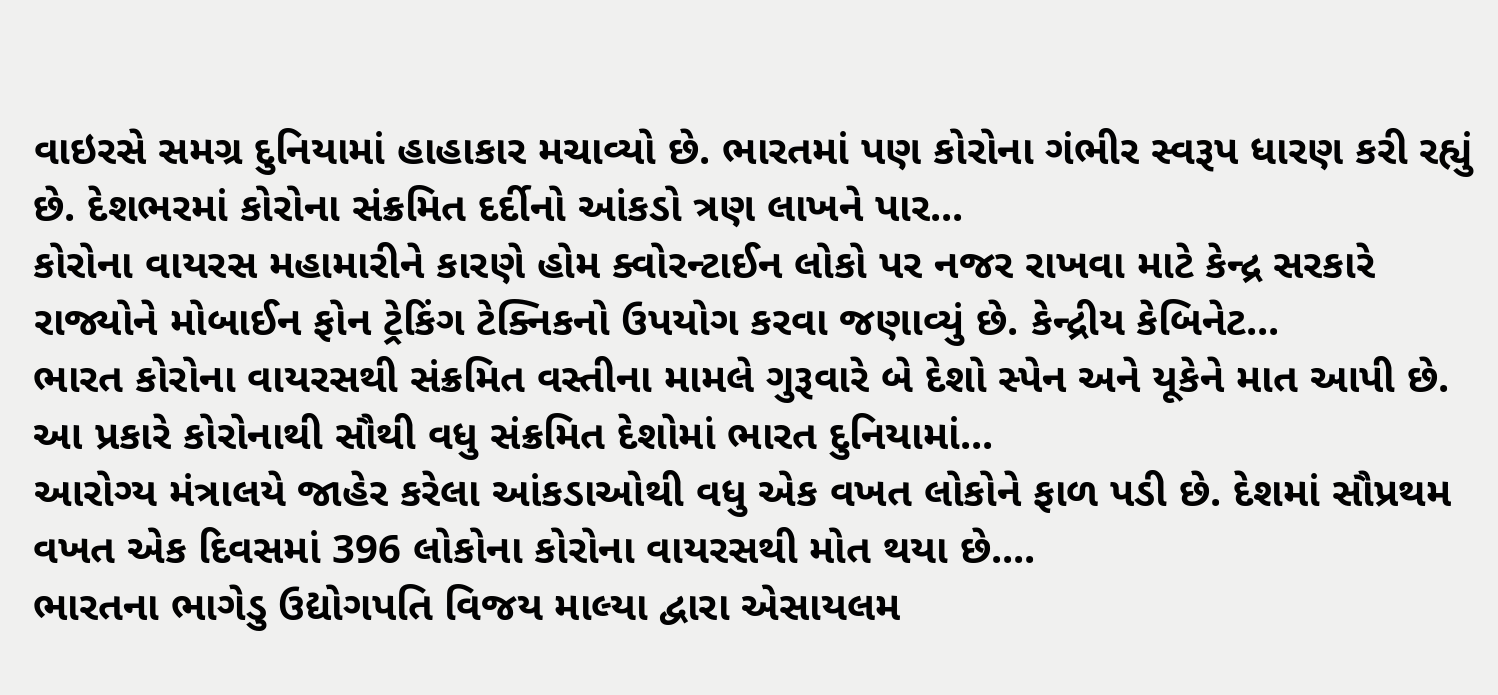વાઇરસે સમગ્ર દુનિયામાં હાહાકાર મચાવ્યો છે. ભારતમાં પણ કોરોના ગંભીર સ્વરૂપ ધારણ કરી રહ્યું છે. દેશભરમાં કોરોના સંક્રમિત દર્દીનો આંકડો ત્રણ લાખને પાર...
કોરોના વાયરસ મહામારીને કારણે હોમ ક્વોરન્ટાઈન લોકો પર નજર રાખવા માટે કેન્દ્ર સરકારે રાજ્યોને મોબાઈન ફોન ટ્રેકિંગ ટેક્નિકનો ઉપયોગ કરવા જણાવ્યું છે. કેન્દ્રીય કેબિનેટ...
ભારત કોરોના વાયરસથી સંક્રમિત વસ્તીના મામલે ગુરૂવારે બે દેશો સ્પેન અને યૂકેને માત આપી છે. આ પ્રકારે કોરોનાથી સૌથી વધુ સંક્રમિત દેશોમાં ભારત દુનિયામાં...
આરોગ્ય મંત્રાલયે જાહેર કરેલા આંકડાઓથી વધુ એક વખત લોકોને ફાળ પડી છે. દેશમાં સૌપ્રથમ વખત એક દિવસમાં 396 લોકોના કોરોના વાયરસથી મોત થયા છે....
ભારતના ભાગેડુ ઉદ્યોગપતિ વિજય માલ્યા દ્વારા એસાયલમ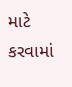માટે કરવામાં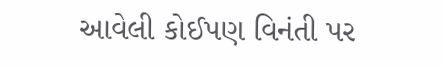આવેલી કોઈપણ વિનંતી પર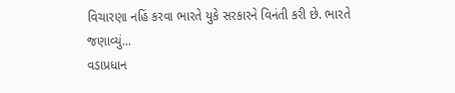વિચારણા નહિં કરવા ભારતે યુકે સરકારને વિનંતી કરી છે. ભારતે જણાવ્યું...
વડાપ્રધાન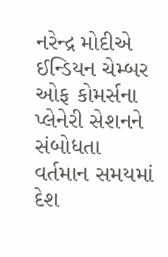નરેન્દ્ર મોદીએ ઈન્ડિયન ચેમ્બર ઓફ કોમર્સના પ્લેનેરી સેશનને સંબોધતા વર્તમાન સમયમાં દેશ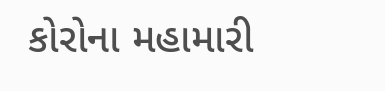કોરોના મહામારી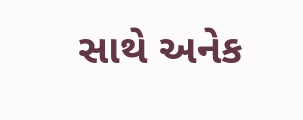સાથે અનેક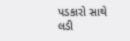પડકારો સાથે લડી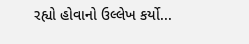રહ્યો હોવાનો ઉલ્લેખ કર્યો...